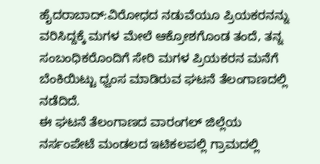ಹೈದರಾಬಾದ್:ವಿರೋಧದ ನಡುವೆಯೂ ಪ್ರಿಯಕರನನ್ನು ವರಿಸಿದ್ದಕ್ಕೆ ಮಗಳ ಮೇಲೆ ಆಕ್ರೋಶಗೊಂಡ ತಂದೆ, ತನ್ನ ಸಂಬಂಧಿಕರೊಂದಿಗೆ ಸೇರಿ ಮಗಳ ಪ್ರಿಯಕರನ ಮನೆಗೆ ಬೆಂಕಿಯಿಟ್ಟು ಧ್ವಂಸ ಮಾಡಿರುವ ಘಟನೆ ತೆಲಂಗಾಣದಲ್ಲಿ ನಡೆದಿದೆ.
ಈ ಘಟನೆ ತೆಲಂಗಾಣದ ವಾರಂಗಲ್ ಜಿಲ್ಲೆಯ ನರ್ಸಂಪೇಟೆ ಮಂಡಲದ ಇಟಿಕಲಪಲ್ಲಿ ಗ್ರಾಮದಲ್ಲಿ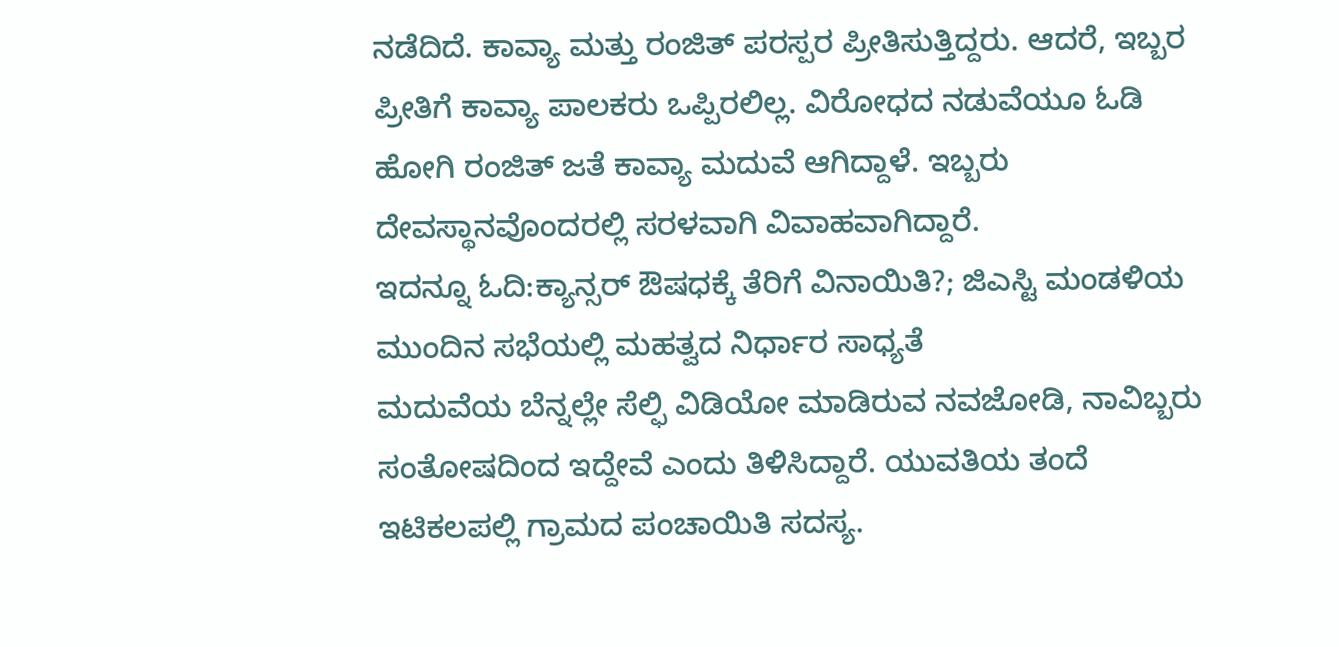ನಡೆದಿದೆ. ಕಾವ್ಯಾ ಮತ್ತು ರಂಜಿತ್ ಪರಸ್ಪರ ಪ್ರೀತಿಸುತ್ತಿದ್ದರು. ಆದರೆ, ಇಬ್ಬರ ಪ್ರೀತಿಗೆ ಕಾವ್ಯಾ ಪಾಲಕರು ಒಪ್ಪಿರಲಿಲ್ಲ. ವಿರೋಧದ ನಡುವೆಯೂ ಓಡಿ ಹೋಗಿ ರಂಜಿತ್ ಜತೆ ಕಾವ್ಯಾ ಮದುವೆ ಆಗಿದ್ದಾಳೆ. ಇಬ್ಬರು ದೇವಸ್ಥಾನವೊಂದರಲ್ಲಿ ಸರಳವಾಗಿ ವಿವಾಹವಾಗಿದ್ದಾರೆ.
ಇದನ್ನೂ ಓದಿ:ಕ್ಯಾನ್ಸರ್ ಔಷಧಕ್ಕೆ ತೆರಿಗೆ ವಿನಾಯಿತಿ?; ಜಿಎಸ್ಟಿ ಮಂಡಳಿಯ ಮುಂದಿನ ಸಭೆಯಲ್ಲಿ ಮಹತ್ವದ ನಿರ್ಧಾರ ಸಾಧ್ಯತೆ
ಮದುವೆಯ ಬೆನ್ನಲ್ಲೇ ಸೆಲ್ಫಿ ವಿಡಿಯೋ ಮಾಡಿರುವ ನವಜೋಡಿ, ನಾವಿಬ್ಬರು ಸಂತೋಷದಿಂದ ಇದ್ದೇವೆ ಎಂದು ತಿಳಿಸಿದ್ದಾರೆ. ಯುವತಿಯ ತಂದೆ ಇಟಿಕಲಪಲ್ಲಿ ಗ್ರಾಮದ ಪಂಚಾಯಿತಿ ಸದಸ್ಯ.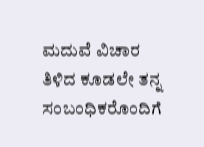ಮದುವೆ ವಿಚಾರ ತಿಳಿದ ಕೂಡಲೇ ತನ್ನ ಸಂಬಂಧಿಕರೊಂದಿಗೆ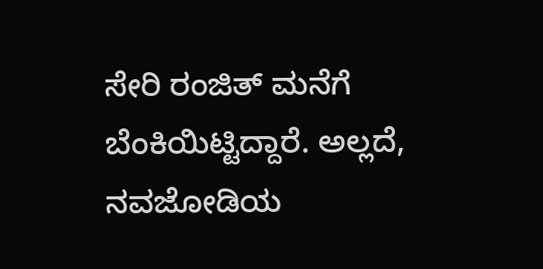ಸೇರಿ ರಂಜಿತ್ ಮನೆಗೆ ಬೆಂಕಿಯಿಟ್ಟಿದ್ದಾರೆ. ಅಲ್ಲದೆ, ನವಜೋಡಿಯ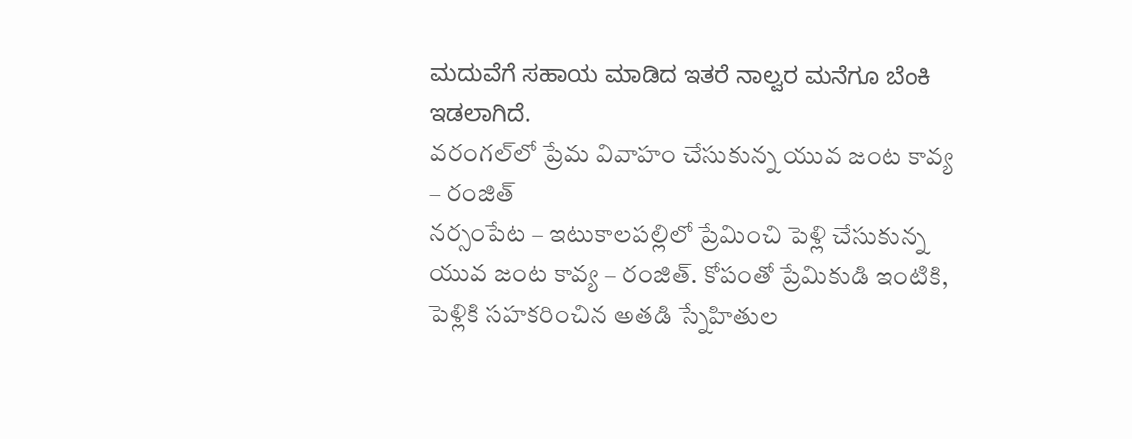ಮದುವೆಗೆ ಸಹಾಯ ಮಾಡಿದ ಇತರೆ ನಾಲ್ವರ ಮನೆಗೂ ಬೆಂಕಿ ಇಡಲಾಗಿದೆ.
వరంగల్‌లో ప్రేమ వివాహం చేసుకున్న యువ జంట కావ్య – రంజిత్
నర్సంపేట – ఇటుకాలపల్లిలో ప్రేమించి పెళ్లి చేసుకున్న యువ జంట కావ్య – రంజిత్. కోపంతో ప్రేమికుడి ఇంటికి, పెళ్లికి సహకరించిన అతడి స్నేహితుల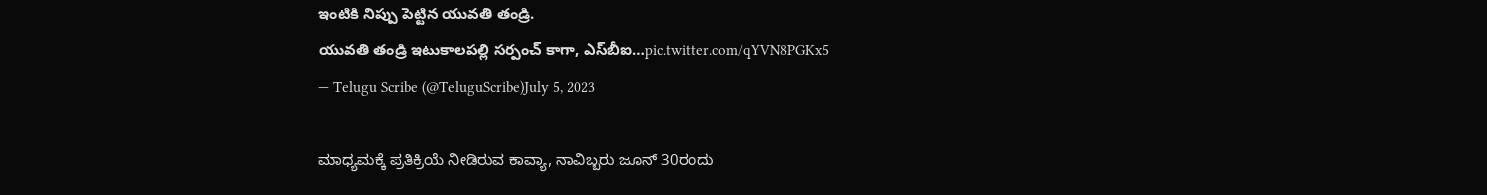ఇంటికి నిప్పు పెట్టిన యువతి తండ్రి.
యువతి తండ్రి ఇటుకాలపల్లి సర్పంచ్ కాగా, ఎస్‌బీఐ…pic.twitter.com/qYVN8PGKx5
— Telugu Scribe (@TeluguScribe)July 5, 2023

ಮಾಧ್ಯಮಕ್ಕೆ ಪ್ರತಿಕ್ರಿಯೆ ನೀಡಿರುವ ಕಾವ್ಯಾ, ನಾವಿಬ್ಬರು ಜೂನ್ 30ರಂದು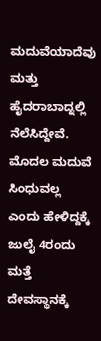ಮದುವೆಯಾದೆವು ಮತ್ತು ಹೈದರಾಬಾದ್ನಲ್ಲಿ ನೆಲೆಸಿದ್ದೇವೆ. ಮೊದಲ ಮದುವೆ ಸಿಂಧುವಲ್ಲ ಎಂದು ಹೇಳಿದ್ದಕ್ಕೆ ಜುಲೈ 4ರಂದು ಮತ್ತೆ ದೇವಸ್ಥಾನಕ್ಕೆ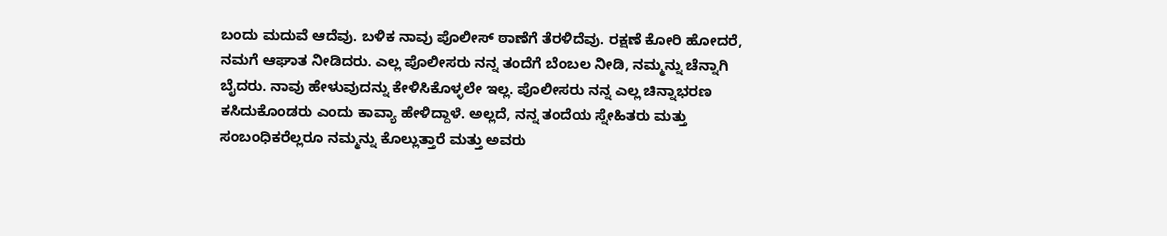ಬಂದು ಮದುವೆ ಆದೆವು. ಬಳಿಕ ನಾವು ಪೊಲೀಸ್ ಠಾಣೆಗೆ ತೆರಳಿದೆವು. ರಕ್ಷಣೆ ಕೋರಿ ಹೋದರೆ, ನಮಗೆ ಆಘಾತ ನೀಡಿದರು. ಎಲ್ಲ ಪೊಲೀಸರು ನನ್ನ ತಂದೆಗೆ ಬೆಂಬಲ ನೀಡಿ, ನಮ್ಮನ್ನು ಚೆನ್ನಾಗಿ ಬೈದರು. ನಾವು ಹೇಳುವುದನ್ನು ಕೇಳಿಸಿಕೊಳ್ಳಲೇ ಇಲ್ಲ. ಪೊಲೀಸರು ನನ್ನ ಎಲ್ಲ ಚಿನ್ನಾಭರಣ ಕಸಿದುಕೊಂಡರು ಎಂದು ಕಾವ್ಯಾ ಹೇಳಿದ್ದಾಳೆ. ಅಲ್ಲದೆ, ನನ್ನ ತಂದೆಯ ಸ್ನೇಹಿತರು ಮತ್ತು ಸಂಬಂಧಿಕರೆಲ್ಲರೂ ನಮ್ಮನ್ನು ಕೊಲ್ಲುತ್ತಾರೆ ಮತ್ತು ಅವರು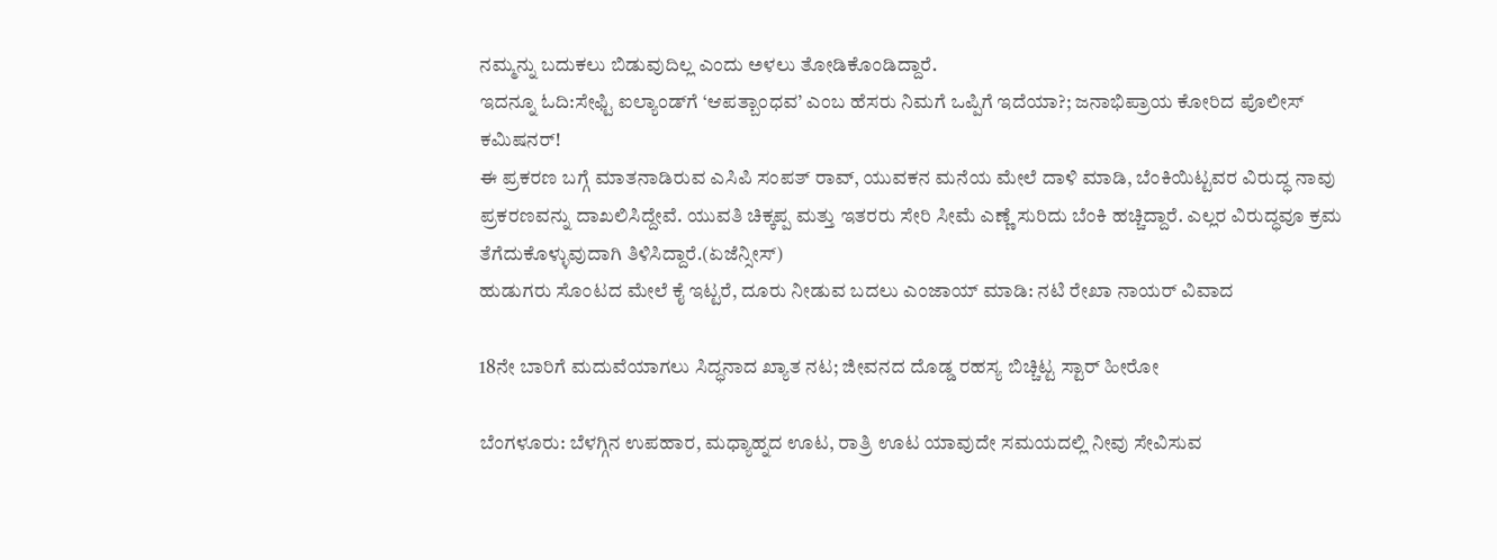ನಮ್ಮನ್ನು ಬದುಕಲು ಬಿಡುವುದಿಲ್ಲ ಎಂದು ಅಳಲು ತೋಡಿಕೊಂಡಿದ್ದಾರೆ.
ಇದನ್ನೂ ಓದಿ:ಸೇಫ್ಟಿ ಐಲ್ಯಾಂಡ್‌ಗೆ ‘ಆಪತ್ಬಾಂಧವ’ ಎಂಬ ಹೆಸರು ನಿಮಗೆ ಒಪ್ಪಿಗೆ ಇದೆಯಾ?; ಜನಾಭಿಪ್ರಾಯ ಕೋರಿದ ಪೊಲೀಸ್ ಕಮಿಷನರ್!
ಈ ಪ್ರಕರಣ ಬಗ್ಗೆ ಮಾತನಾಡಿರುವ ಎಸಿಪಿ ಸಂಪತ್ ರಾವ್, ಯುವಕನ ಮನೆಯ ಮೇಲೆ ದಾಳಿ ಮಾಡಿ, ಬೆಂಕಿಯಿಟ್ಟವರ ವಿರುದ್ಧ ನಾವು ಪ್ರಕರಣವನ್ನು ದಾಖಲಿಸಿದ್ದೇವೆ. ಯುವತಿ ಚಿಕ್ಕಪ್ಪ ಮತ್ತು ಇತರರು ಸೇರಿ ಸೀಮೆ ಎಣ್ಣೆ ಸುರಿದು ಬೆಂಕಿ ಹಚ್ಚಿದ್ದಾರೆ. ಎಲ್ಲರ ವಿರುದ್ಧವೂ ಕ್ರಮ ತೆಗೆದುಕೊಳ್ಳುವುದಾಗಿ ತಿಳಿಸಿದ್ದಾರೆ.(ಏಜೆನ್ಸೀಸ್)
ಹುಡುಗರು ಸೊಂಟದ ಮೇಲೆ ಕೈ ಇಟ್ಟರೆ, ದೂರು ನೀಡುವ ಬದಲು ಎಂಜಾಯ್ ಮಾಡಿ: ನಟಿ ರೇಖಾ ನಾಯರ್ ವಿವಾದ

18ನೇ ಬಾರಿಗೆ ಮದುವೆಯಾಗಲು ಸಿದ್ಧನಾದ ಖ್ಯಾತ ನಟ; ಜೀವನದ ದೊಡ್ಡ ರಹಸ್ಯ ಬಿಚ್ಚಿಟ್ಟ ಸ್ಟಾರ್ ಹೀರೋ

ಬೆಂಗಳೂರು: ಬೆಳಗ್ಗಿನ ಉಪಹಾರ, ಮಧ್ಯಾಹ್ನದ ಊಟ, ರಾತ್ರಿ ಊಟ ಯಾವುದೇ ಸಮಯದಲ್ಲಿ ನೀವು ಸೇವಿಸುವ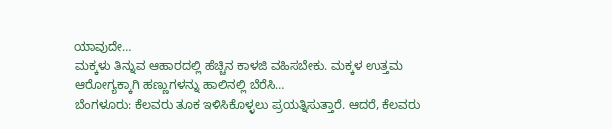ಯಾವುದೇ…
ಮಕ್ಕಳು ತಿನ್ನುವ ಆಹಾರದಲ್ಲಿ ಹೆಚ್ಚಿನ ಕಾಳಜಿ ವಹಿಸಬೇಕು. ಮಕ್ಕಳ ಉತ್ತಮ ಆರೋಗ್ಯಕ್ಕಾಗಿ ಹಣ್ಣುಗಳನ್ನು ಹಾಲಿನಲ್ಲಿ ಬೆರೆಸಿ…
ಬೆಂಗಳೂರು: ಕೆಲವರು ತೂಕ ಇಳಿಸಿಕೊಳ್ಳಲು ಪ್ರಯತ್ನಿಸುತ್ತಾರೆ. ಆದರೆ, ಕೆಲವರು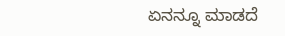ಏನನ್ನೂ ಮಾಡದೆ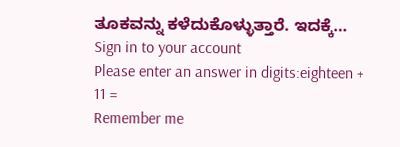ತೂಕವನ್ನು ಕಳೆದುಕೊಳ್ಳುತ್ತಾರೆ. ಇದಕ್ಕೆ…
Sign in to your account
Please enter an answer in digits:eighteen + 11 =
Remember me